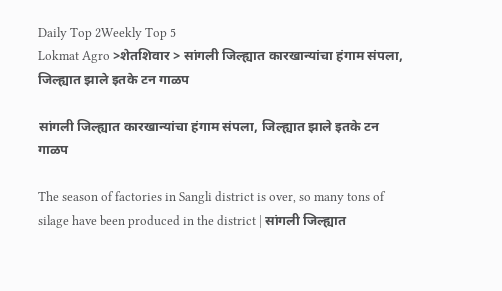Daily Top 2Weekly Top 5
Lokmat Agro >शेतशिवार > सांगली जिल्ह्यात कारखान्यांचा हंगाम संपला, जिल्ह्यात झाले इतके टन गाळप

सांगली जिल्ह्यात कारखान्यांचा हंगाम संपला, जिल्ह्यात झाले इतके टन गाळप

The season of factories in Sangli district is over, so many tons of silage have been produced in the district | सांगली जिल्ह्यात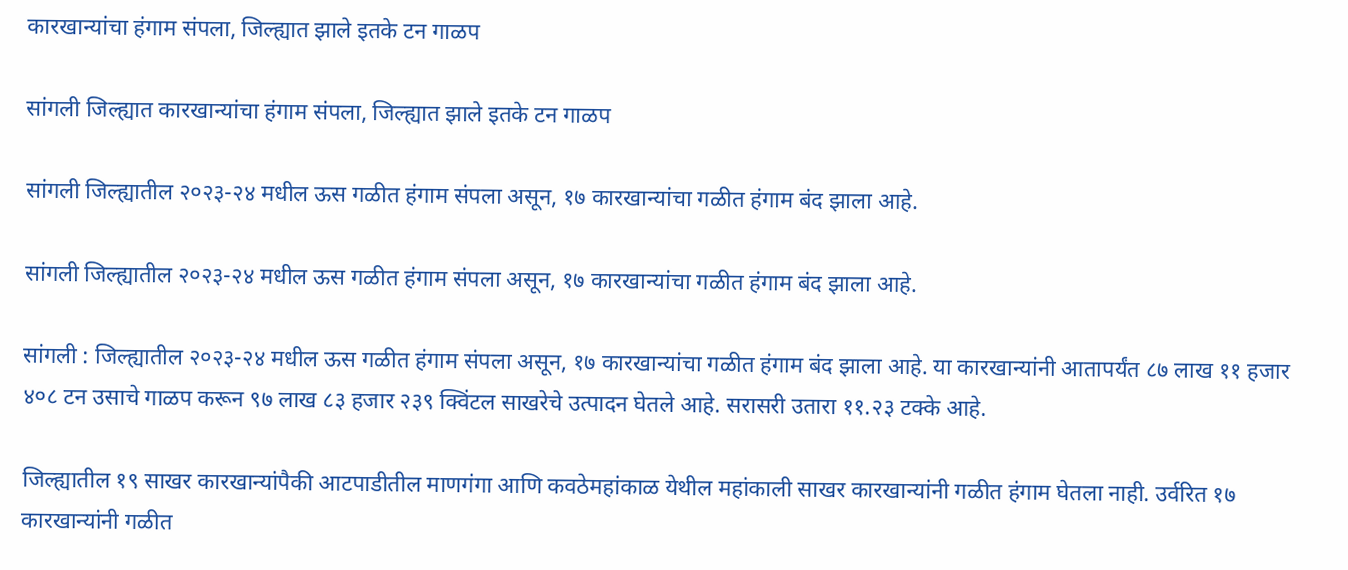कारखान्यांचा हंगाम संपला, जिल्ह्यात झाले इतके टन गाळप

सांगली जिल्ह्यात कारखान्यांचा हंगाम संपला, जिल्ह्यात झाले इतके टन गाळप

सांगली जिल्ह्यातील २०२३-२४ मधील ऊस गळीत हंगाम संपला असून, १७ कारखान्यांचा गळीत हंगाम बंद झाला आहे.

सांगली जिल्ह्यातील २०२३-२४ मधील ऊस गळीत हंगाम संपला असून, १७ कारखान्यांचा गळीत हंगाम बंद झाला आहे.

सांगली : जिल्ह्यातील २०२३-२४ मधील ऊस गळीत हंगाम संपला असून, १७ कारखान्यांचा गळीत हंगाम बंद झाला आहे. या कारखान्यांनी आतापर्यंत ८७ लाख ११ हजार ४०८ टन उसाचे गाळप करून ९७ लाख ८३ हजार २३९ क्विंटल साखरेचे उत्पादन घेतले आहे. सरासरी उतारा ११.२३ टक्के आहे.

जिल्ह्यातील १९ साखर कारखान्यांपैकी आटपाडीतील माणगंगा आणि कवठेमहांकाळ येथील महांकाली साखर कारखान्यांनी गळीत हंगाम घेतला नाही. उर्वरित १७ कारखान्यांनी गळीत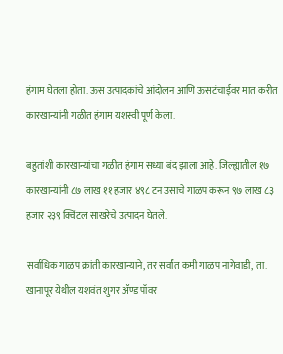हंगाम घेतला होता. ऊस उत्पादकांचे आंदोलन आणि ऊसटंचाईवर मात करीत कारखान्यांनी गळीत हंगाम यशस्वी पूर्ण केला.

बहुतांशी कारखान्यांचा गळीत हंगाम सध्या बंद झाला आहे. जिल्ह्यातील १७ कारखान्यांनी ८७ लाख ११ हजार ४९८ टन उसाचे गाळप करून ९७ लाख ८३ हजार २३९ क्विंटल साखरेचे उत्पादन घेतले.

सर्वाधिक गाळप क्रांती कारखान्याने, तर सर्वांत कमी गाळप नागेवाडी, ता. खानापूर येथील यशवंत शुगर ॲण्ड पॉवर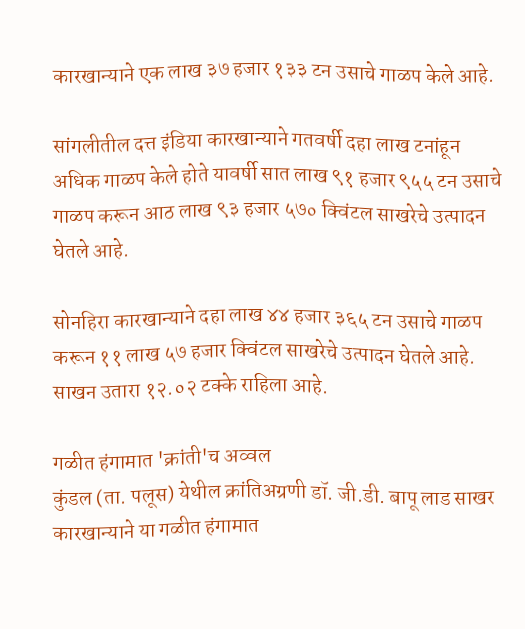कारखान्याने एक लाख ३७ हजार १३३ टन उसाचे गाळप केले आहे.

सांगलीतील दत्त इंडिया कारखान्याने गतवर्षी दहा लाख टनांहून अधिक गाळप केले होते यावर्षी सात लाख ९१ हजार ९५५ टन उसाचे गाळप करून आठ लाख ९३ हजार ५७० क्विंटल साखरेचे उत्पादन घेतले आहे.

सोनहिरा कारखान्याने दहा लाख ४४ हजार ३६५ टन उसाचे गाळप करून ११ लाख ५७ हजार क्विंटल साखरेचे उत्पादन घेतले आहे. साखन उतारा १२.०२ टक्के राहिला आहे.

गळीत हंगामात 'क्रांती'च अव्वल
कुंडल (ता. पलूस) येथील क्रांतिअग्रणी डॉ. जी.डी. बापू लाड साखर कारखान्याने या गळीत हंगामात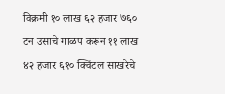विक्रमी १० लाख ६२ हजार ७६० टन उसाचे गाळप करून ११ लाख ४२ हजार ६१० क्विंटल साखरेचे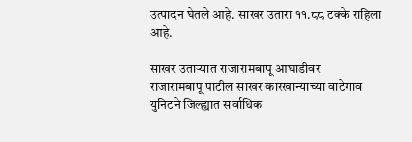उत्पादन घेतले आहे. साखर उतारा ११.८८ टक्के राहिला आहे.

साखर उताऱ्यात राजारामबापू आघाडीवर
राजारामबापू पाटील साखर कारखान्याच्या वाटेगाव युनिटने जिल्ह्यात सर्वाधिक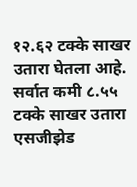१२.६२ टक्के साखर उतारा घेतला आहे. सर्वात कमी ८.५५ टक्के साखर उतारा एसजीझेड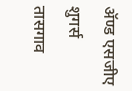ॲण्ड एसजीए शुगर्स तासगाव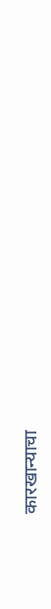कारखान्याचा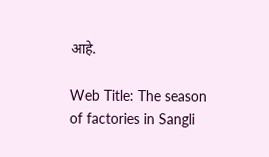आहे.

Web Title: The season of factories in Sangli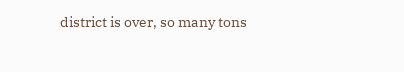district is over, so many tons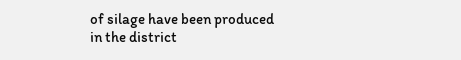of silage have been produced in the district